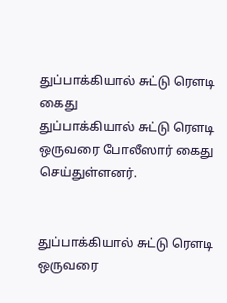துப்பாக்கியால் சுட்டு ரௌடி கைது
துப்பாக்கியால் சுட்டு ரௌடி ஒருவரை போலீஸார் கைது செய்துள்ளனர்.


துப்பாக்கியால் சுட்டு ரௌடி ஒருவரை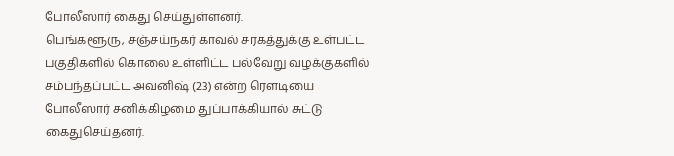போலீஸார் கைது செய்துள்ளனர்.
பெங்களூரு, சஞ்சய்நகர் காவல் சரகத்துக்கு உள்பட்ட பகுதிகளில் கொலை உள்ளிட்ட பல்வேறு வழக்குகளில் சம்பந்தப்பட்ட அவனிஷ் (23) என்ற ரௌடியை போலீஸார் சனிக்கிழமை துப்பாக்கியால் சுட்டு கைதுசெய்தனர்.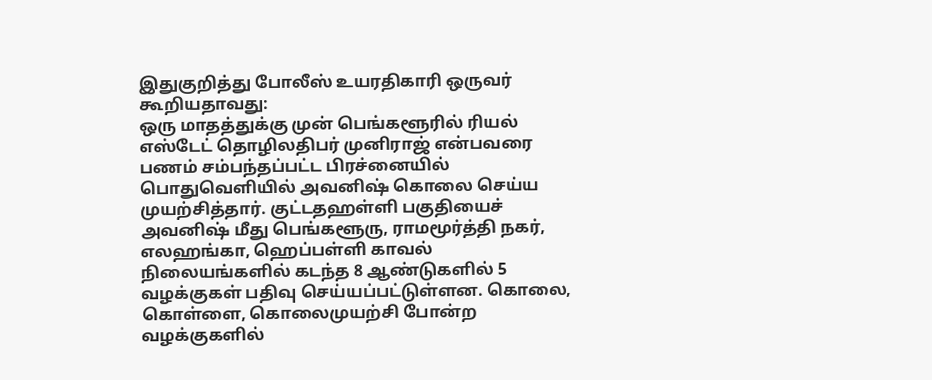இதுகுறித்து போலீஸ் உயரதிகாரி ஒருவர் கூறியதாவது:
ஒரு மாதத்துக்கு முன் பெங்களூரில் ரியல் எஸ்டேட் தொழிலதிபர் முனிராஜ் என்பவரை பணம் சம்பந்தப்பட்ட பிரச்னையில் பொதுவெளியில் அவனிஷ் கொலை செய்ய முயற்சித்தார். குட்டதஹள்ளி பகுதியைச் அவனிஷ் மீது பெங்களூரு, ராமமூர்த்தி நகர், எலஹங்கா, ஹெப்பள்ளி காவல் நிலையங்களில் கடந்த 8 ஆண்டுகளில் 5 வழக்குகள் பதிவு செய்யப்பட்டுள்ளன. கொலை, கொள்ளை, கொலைமுயற்சி போன்ற வழக்குகளில்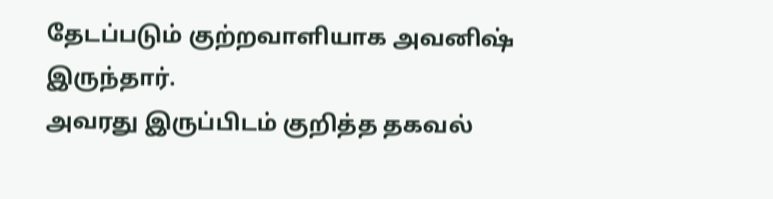தேடப்படும் குற்றவாளியாக அவனிஷ் இருந்தார்.
அவரது இருப்பிடம் குறித்த தகவல்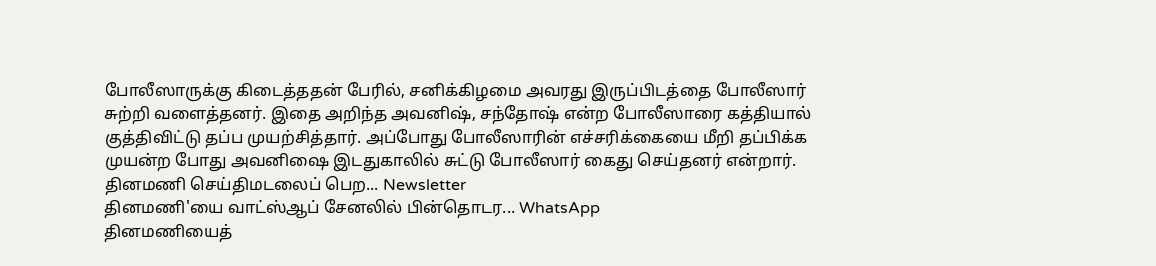போலீஸாருக்கு கிடைத்ததன் பேரில், சனிக்கிழமை அவரது இருப்பிடத்தை போலீஸார் சுற்றி வளைத்தனர். இதை அறிந்த அவனிஷ், சந்தோஷ் என்ற போலீஸாரை கத்தியால் குத்திவிட்டு தப்ப முயற்சித்தார். அப்போது போலீஸாரின் எச்சரிக்கையை மீறி தப்பிக்க முயன்ற போது அவனிஷை இடதுகாலில் சுட்டு போலீஸார் கைது செய்தனர் என்றார்.
தினமணி செய்திமடலைப் பெற... Newsletter
தினமணி'யை வாட்ஸ்ஆப் சேனலில் பின்தொடர... WhatsApp
தினமணியைத்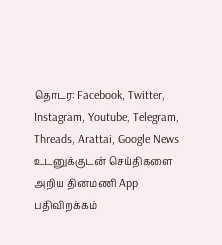தொடர: Facebook, Twitter, Instagram, Youtube, Telegram, Threads, Arattai, Google News
உடனுக்குடன் செய்திகளை அறிய தினமணி App பதிவிறக்கம்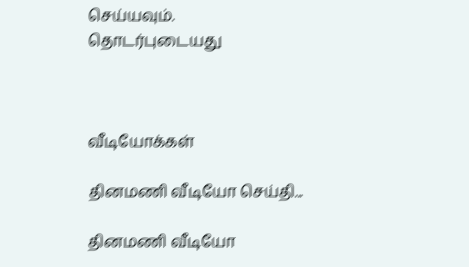செய்யவும்.
தொடர்புடையது



வீடியோக்கள்

தினமணி வீடியோ செய்தி...

தினமணி வீடியோ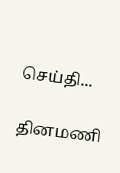செய்தி...

தினமணி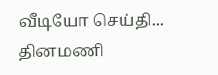வீடியோ செய்தி...
தினமணி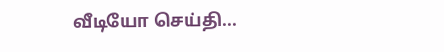வீடியோ செய்தி...